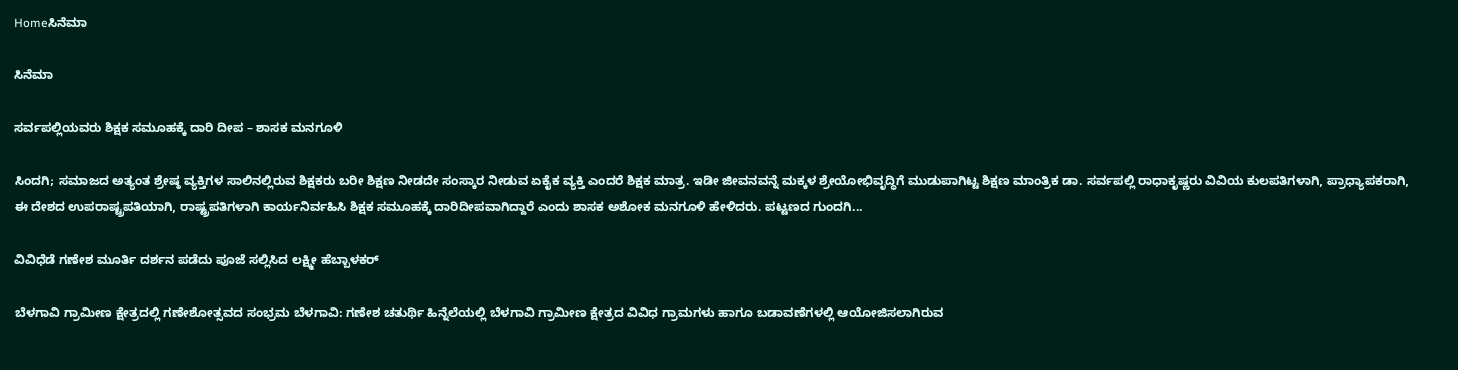Homeಸಿನೆಮಾ

ಸಿನೆಮಾ

ಸರ್ವಪಲ್ಲಿಯವರು ಶಿಕ್ಷಕ ಸಮೂಹಕ್ಕೆ ದಾರಿ ದೀಪ – ಶಾಸಕ ಮನಗೂಳಿ

ಸಿಂದಗಿ; ಸಮಾಜದ ಅತ್ಯಂತ ಶ್ರೇಷ್ಠ ವ್ಯಕ್ತಿಗಳ ಸಾಲಿನಲ್ಲಿರುವ ಶಿಕ್ಷಕರು ಬರೀ ಶಿಕ್ಷಣ ನೀಡದೇ ಸಂಸ್ಕಾರ ನೀಡುವ ಏಕೈಕ ವ್ಯಕ್ತಿ ಎಂದರೆ ಶಿಕ್ಷಕ ಮಾತ್ರ. ಇಡೀ ಜೀವನವನ್ನೆ ಮಕ್ಕಳ ಶ್ರೇಯೋಭಿವೃದ್ಧಿಗೆ ಮುಡುಪಾಗಿಟ್ಟ ಶಿಕ್ಷಣ ಮಾಂತ್ರಿಕ ಡಾ. ಸರ್ವಪಲ್ಲಿ ರಾಧಾಕೃಷ್ಣರು ವಿವಿಯ ಕುಲಪತಿಗಳಾಗಿ, ಪ್ರಾಧ್ಯಾಪಕರಾಗಿ, ಈ ದೇಶದ ಉಪರಾಷ್ಟ್ರಪತಿಯಾಗಿ, ರಾಷ್ಟ್ರಪತಿಗಳಾಗಿ ಕಾರ್ಯನಿರ್ವಹಿಸಿ ಶಿಕ್ಷಕ ಸಮೂಹಕ್ಕೆ ದಾರಿದೀಪವಾಗಿದ್ದಾರೆ ಎಂದು ಶಾಸಕ ಅಶೋಕ ಮನಗೂಳಿ ಹೇಳಿದರು. ಪಟ್ಟಣದ ಗುಂದಗಿ...

ವಿವಿಧೆಡೆ ಗಣೇಶ ಮೂರ್ತಿ ದರ್ಶನ ಪಡೆದು ಪೂಜೆ ಸಲ್ಲಿಸಿದ ಲಕ್ಷ್ಮೀ ಹೆಬ್ಬಾಳಕರ್

ಬೆಳಗಾವಿ ಗ್ರಾಮೀಣ ಕ್ಷೇತ್ರದಲ್ಲಿ ಗಣೇಶೋತ್ಸವದ ಸಂಭ್ರಮ ಬೆಳಗಾವಿ: ಗಣೇಶ ಚತುರ್ಥಿ ಹಿನ್ನೆಲೆಯಲ್ಲಿ ಬೆಳಗಾವಿ ಗ್ರಾಮೀಣ ಕ್ಷೇತ್ರದ ವಿವಿಧ ಗ್ರಾಮಗಳು ಹಾಗೂ ಬಡಾವಣೆಗಳಲ್ಲಿ ಆಯೋಜಿಸಲಾಗಿರುವ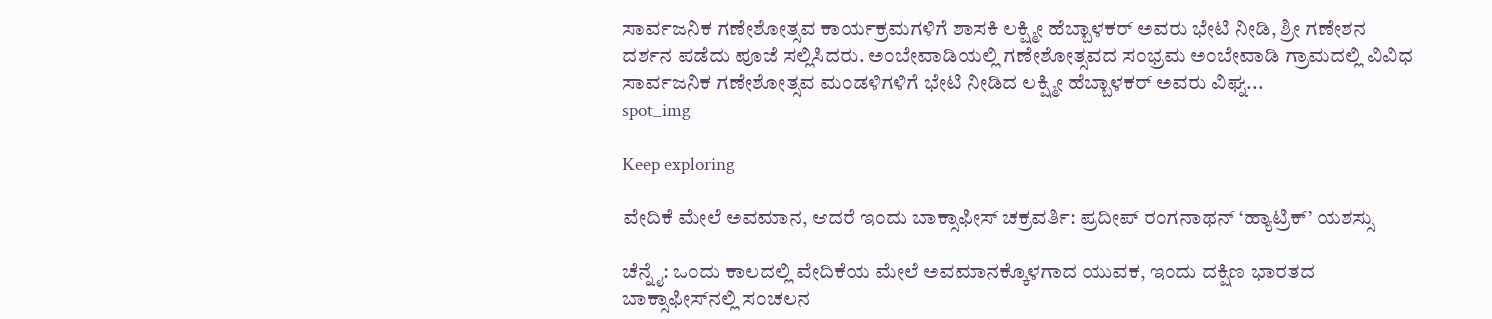ಸಾರ್ವಜನಿಕ ಗಣೇಶೋತ್ಸವ ಕಾರ್ಯಕ್ರಮಗಳಿಗೆ ಶಾಸಕಿ ಲಕ್ಷ್ಮೀ ಹೆಬ್ಬಾಳಕರ್ ಅವರು ಭೇಟಿ ನೀಡಿ, ಶ್ರೀ ಗಣೇಶನ ದರ್ಶನ ಪಡೆದು ಪೂಜೆ ಸಲ್ಲಿಸಿದರು. ಅಂಬೇವಾಡಿಯಲ್ಲಿ ಗಣೇಶೋತ್ಸವದ ಸಂಭ್ರಮ ಅಂಬೇವಾಡಿ ಗ್ರಾಮದಲ್ಲಿ ವಿವಿಧ ಸಾರ್ವಜನಿಕ ಗಣೇಶೋತ್ಸವ ಮಂಡಳಿಗಳಿಗೆ ಭೇಟಿ ನೀಡಿದ ಲಕ್ಷ್ಮೀ ಹೆಬ್ಬಾಳಕರ್ ಅವರು ವಿಘ್ನ...
spot_img

Keep exploring

ವೇದಿಕೆ ಮೇಲೆ ಅವಮಾನ, ಆದರೆ ಇಂದು ಬಾಕ್ಸಾಫೀಸ್ ಚಕ್ರವರ್ತಿ: ಪ್ರದೀಪ್ ರಂಗನಾಥನ್ ‘ಹ್ಯಾಟ್ರಿಕ್’ ಯಶಸ್ಸು

ಚೆನ್ನೈ: ಒಂದು ಕಾಲದಲ್ಲಿ ವೇದಿಕೆಯ ಮೇಲೆ ಅವಮಾನಕ್ಕೊಳಗಾದ ಯುವಕ, ಇಂದು ದಕ್ಷಿಣ ಭಾರತದ ಬಾಕ್ಸಾಫೀಸ್‌ನಲ್ಲಿ ಸಂಚಲನ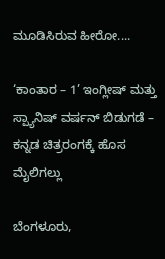ಮೂಡಿಸಿರುವ ಹೀರೋ....

‘ಕಾಂತಾರ – 1’ ಇಂಗ್ಲೀಷ್ ಮತ್ತು ಸ್ಪ್ಯಾನಿಷ್ ವರ್ಷನ್ ಬಿಡುಗಡೆ – ಕನ್ನಡ ಚಿತ್ರರಂಗಕ್ಕೆ ಹೊಸ ಮೈಲಿಗಲ್ಲು

ಬೆಂಗಳೂರು,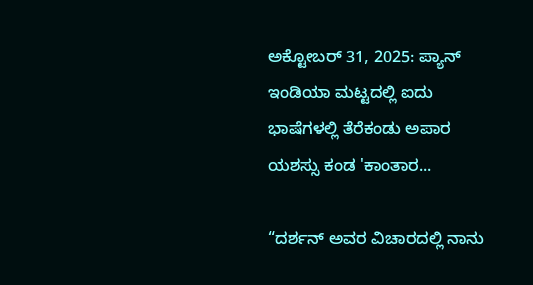ಅಕ್ಟೋಬರ್ 31, 2025: ಪ್ಯಾನ್ ಇಂಡಿಯಾ ಮಟ್ಟದಲ್ಲಿ ಐದು ಭಾಷೆಗಳಲ್ಲಿ ತೆರೆಕಂಡು ಅಪಾರ ಯಶಸ್ಸು ಕಂಡ 'ಕಾಂತಾರ...

“ದರ್ಶನ್ ಅವರ ವಿಚಾರದಲ್ಲಿ ನಾನು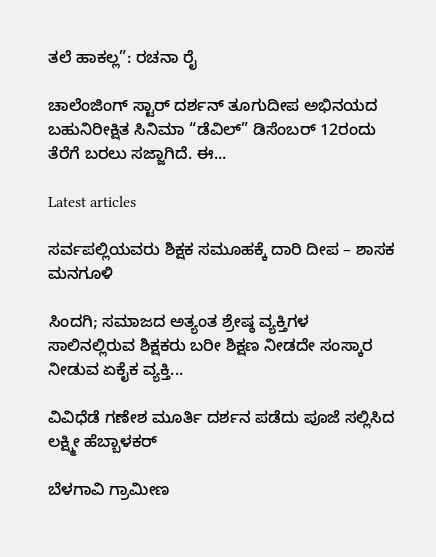ತಲೆ ಹಾಕಲ್ಲ”: ರಚನಾ ರೈ

ಚಾಲೆಂಜಿಂಗ್ ಸ್ಟಾರ್ ದರ್ಶನ್ ತೂಗುದೀಪ ಅಭಿನಯದ ಬಹುನಿರೀಕ್ಷಿತ ಸಿನಿಮಾ “ಡೆವಿಲ್” ಡಿಸೆಂಬರ್ 12ರಂದು ತೆರೆಗೆ ಬರಲು ಸಜ್ಜಾಗಿದೆ. ಈ...

Latest articles

ಸರ್ವಪಲ್ಲಿಯವರು ಶಿಕ್ಷಕ ಸಮೂಹಕ್ಕೆ ದಾರಿ ದೀಪ – ಶಾಸಕ ಮನಗೂಳಿ

ಸಿಂದಗಿ; ಸಮಾಜದ ಅತ್ಯಂತ ಶ್ರೇಷ್ಠ ವ್ಯಕ್ತಿಗಳ ಸಾಲಿನಲ್ಲಿರುವ ಶಿಕ್ಷಕರು ಬರೀ ಶಿಕ್ಷಣ ನೀಡದೇ ಸಂಸ್ಕಾರ ನೀಡುವ ಏಕೈಕ ವ್ಯಕ್ತಿ...

ವಿವಿಧೆಡೆ ಗಣೇಶ ಮೂರ್ತಿ ದರ್ಶನ ಪಡೆದು ಪೂಜೆ ಸಲ್ಲಿಸಿದ ಲಕ್ಷ್ಮೀ ಹೆಬ್ಬಾಳಕರ್

ಬೆಳಗಾವಿ ಗ್ರಾಮೀಣ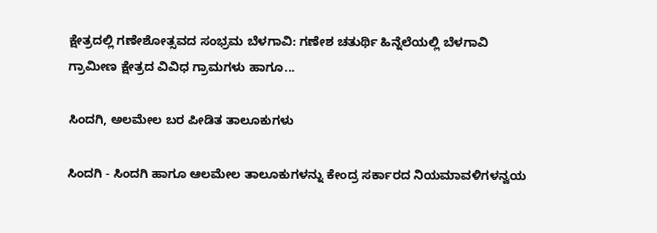ಕ್ಷೇತ್ರದಲ್ಲಿ ಗಣೇಶೋತ್ಸವದ ಸಂಭ್ರಮ ಬೆಳಗಾವಿ: ಗಣೇಶ ಚತುರ್ಥಿ ಹಿನ್ನೆಲೆಯಲ್ಲಿ ಬೆಳಗಾವಿ ಗ್ರಾಮೀಣ ಕ್ಷೇತ್ರದ ವಿವಿಧ ಗ್ರಾಮಗಳು ಹಾಗೂ...

ಸಿಂದಗಿ, ಅಲಮೇಲ ಬರ ಪೀಡಿತ ತಾಲೂಕುಗಳು

ಸಿಂದಗಿ - ಸಿಂದಗಿ ಹಾಗೂ ಆಲಮೇಲ ತಾಲೂಕುಗಳನ್ನು ಕೇಂದ್ರ ಸರ್ಕಾರದ ನಿಯಮಾವಳಿಗಳನ್ವಯ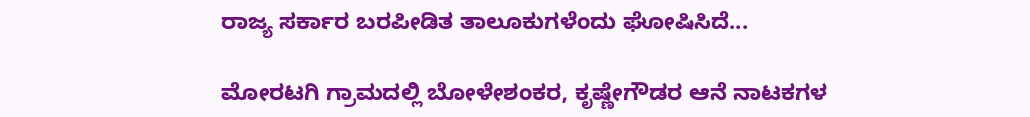ರಾಜ್ಯ ಸರ್ಕಾರ ಬರಪೀಡಿತ ತಾಲೂಕುಗಳೆಂದು ಘೋಷಿಸಿದೆ...

ಮೋರಟಗಿ ಗ್ರಾಮದಲ್ಲಿ ಬೋಳೇಶಂಕರ, ಕೃಷ್ಣೇಗೌಡರ ಆನೆ ನಾಟಕಗಳ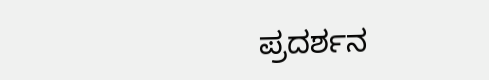ಪ್ರದರ್ಶನ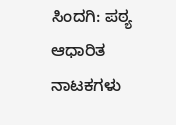ಸಿಂದಗಿ: ಪಠ್ಯ ಆಧಾರಿತ ನಾಟಕಗಳು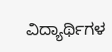ವಿದ್ಯಾರ್ಥಿಗಳ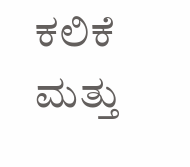ಕಲಿಕೆ ಮತ್ತು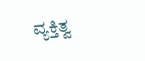ವ್ಯಕ್ತಿತ್ವ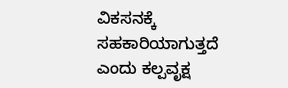ವಿಕಸನಕ್ಕೆ ಸಹಕಾರಿಯಾಗುತ್ತದೆ ಎಂದು ಕಲ್ಪವೃಕ್ಷ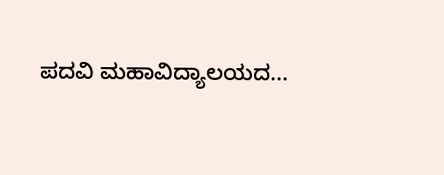ಪದವಿ ಮಹಾವಿದ್ಯಾಲಯದ...